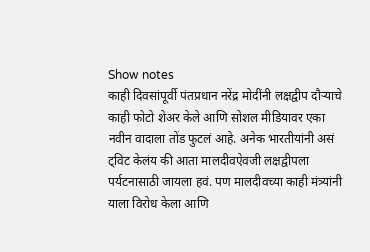Show notes
काही दिवसांपूर्वी पंतप्रधान नरेंद्र मोदींनी लक्षद्वीप दौऱ्याचे काही फोटो शेअर केले आणि सोशल मीडियावर एका नवीन वादाला तोंड फुटलं आहे. अनेक भारतीयांनी असं ट्विट केलंय की आता मालदीवऐवजी लक्षद्वीपला पर्यटनासाठी जायला हवं. पण मालदीवच्या काही मंत्र्यांनी याला विरोध केला आणि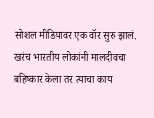सोशल मीडियावर एक वॉर सुरु झालं. खरंच भारतीय लोकांनी मालदीवचा बहिष्कार केला तर त्याचा काय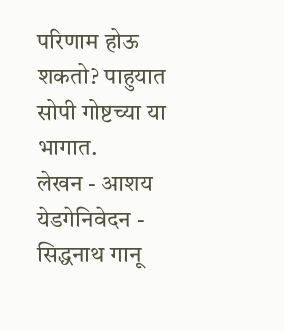परिणाम होऊ शकतो? पाहुयात सोपी गोष्टच्या या भागात.
लेखन - आशय येडगेनिवेदन - सिद्धनाथ गानू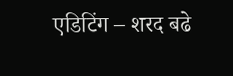एडिटिंग – शरद बढे